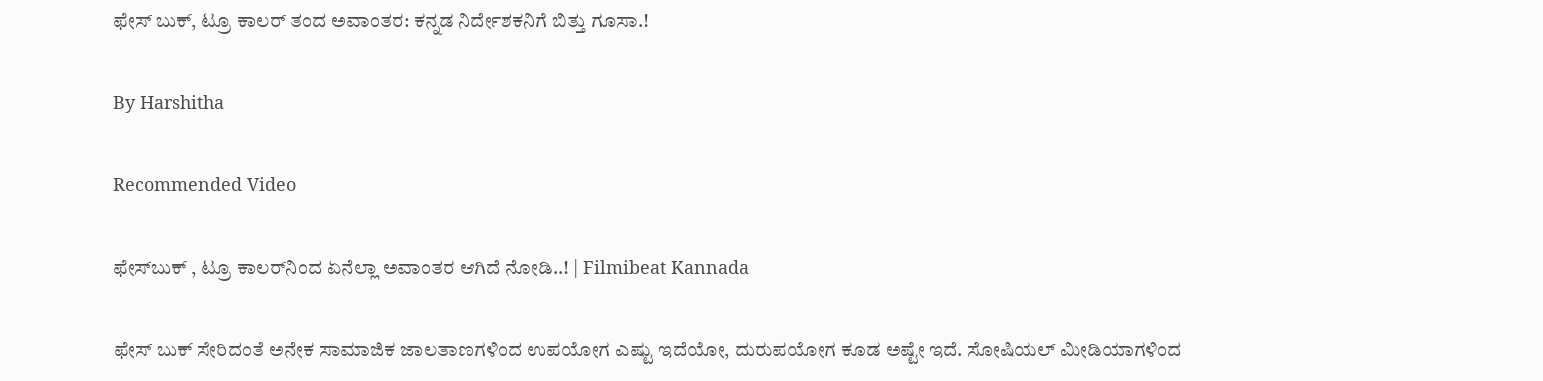ಫೇಸ್ ಬುಕ್, ಟ್ರೂ ಕಾಲರ್ ತಂದ ಅವಾಂತರ: ಕನ್ನಡ ನಿರ್ದೇಶಕನಿಗೆ ಬಿತ್ತು ಗೂಸಾ.!

By Harshitha

Recommended Video

ಫೇಸ್‌ಬುಕ್ , ಟ್ರೂ ಕಾಲರ್‌ನಿಂದ ಏನೆಲ್ಲಾ ಅವಾಂತರ ಆಗಿದೆ ನೋಡಿ..! | Filmibeat Kannada

ಫೇಸ್ ಬುಕ್ ಸೇರಿದಂತೆ ಅನೇಕ ಸಾಮಾಜಿಕ ಜಾಲತಾಣಗಳಿಂದ ಉಪಯೋಗ ಎಷ್ಟು ಇದೆಯೋ, ದುರುಪಯೋಗ ಕೂಡ ಅಷ್ಟೇ ಇದೆ. ಸೋಷಿಯಲ್ ಮೀಡಿಯಾಗಳಿಂದ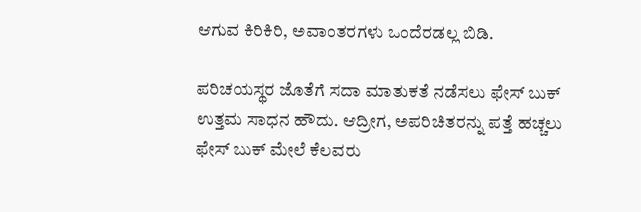ಆಗುವ ಕಿರಿಕಿರಿ, ಅವಾಂತರಗಳು ಒಂದೆರಡಲ್ಲ ಬಿಡಿ.

ಪರಿಚಯಸ್ಥರ ಜೊತೆಗೆ ಸದಾ ಮಾತುಕತೆ ನಡೆಸಲು ಫೇಸ್ ಬುಕ್ ಉತ್ತಮ ಸಾಧನ ಹೌದು. ಆದ್ರೀಗ, ಅಪರಿಚಿತರನ್ನು ಪತ್ತೆ ಹಚ್ಚಲು ಫೇಸ್ ಬುಕ್ ಮೇಲೆ ಕೆಲವರು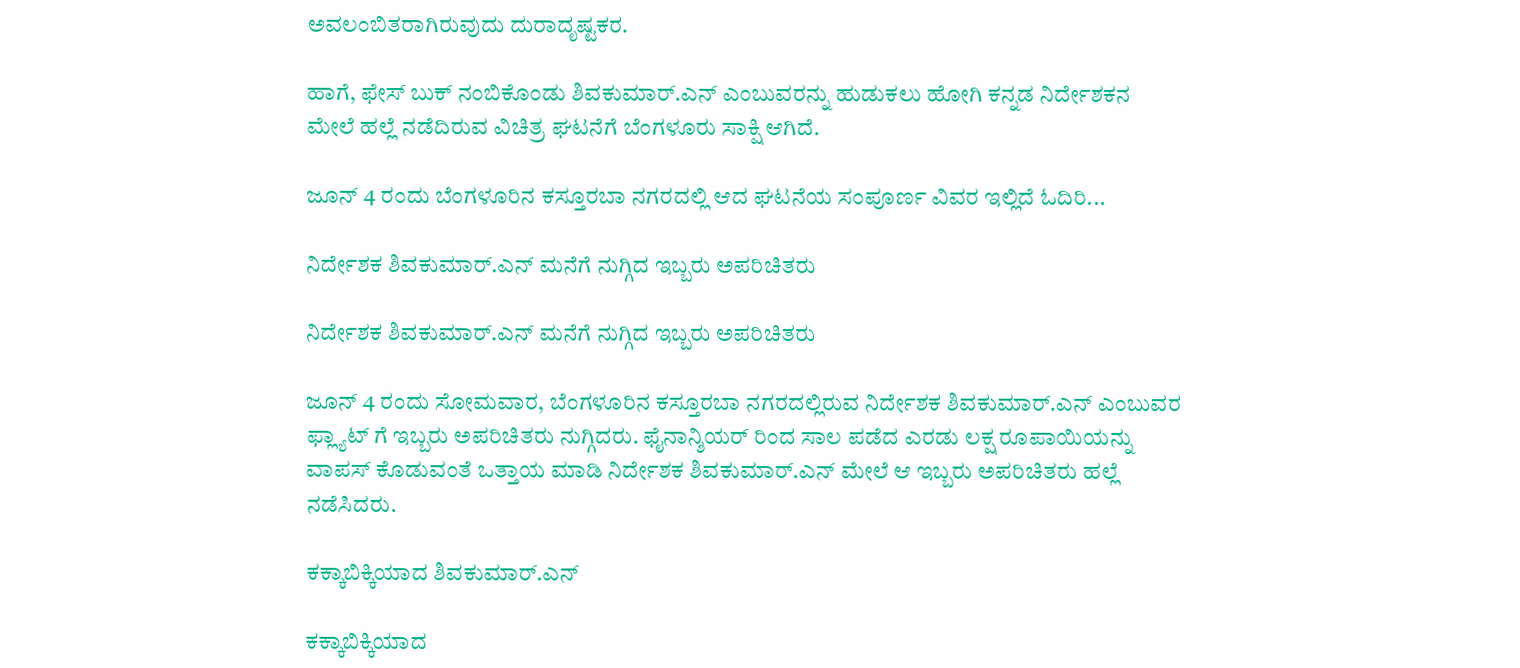ಅವಲಂಬಿತರಾಗಿರುವುದು ದುರಾದೃಷ್ಟಕರ.

ಹಾಗೆ, ಫೇಸ್ ಬುಕ್ ನಂಬಿಕೊಂಡು ಶಿವಕುಮಾರ್.ಎನ್ ಎಂಬುವರನ್ನು ಹುಡುಕಲು ಹೋಗಿ ಕನ್ನಡ ನಿರ್ದೇಶಕನ ಮೇಲೆ ಹಲ್ಲೆ ನಡೆದಿರುವ ವಿಚಿತ್ರ ಘಟನೆಗೆ ಬೆಂಗಳೂರು ಸಾಕ್ಷಿ ಆಗಿದೆ.

ಜೂನ್ 4 ರಂದು ಬೆಂಗಳೂರಿನ ಕಸ್ತೂರಬಾ ನಗರದಲ್ಲಿ ಆದ ಘಟನೆಯ ಸಂಪೂರ್ಣ ವಿವರ ಇಲ್ಲಿದೆ ಓದಿರಿ...

ನಿರ್ದೇಶಕ ಶಿವಕುಮಾರ್.ಎನ್ ಮನೆಗೆ ನುಗ್ಗಿದ ಇಬ್ಬರು ಅಪರಿಚಿತರು

ನಿರ್ದೇಶಕ ಶಿವಕುಮಾರ್.ಎನ್ ಮನೆಗೆ ನುಗ್ಗಿದ ಇಬ್ಬರು ಅಪರಿಚಿತರು

ಜೂನ್ 4 ರಂದು ಸೋಮವಾರ, ಬೆಂಗಳೂರಿನ ಕಸ್ತೂರಬಾ ನಗರದಲ್ಲಿರುವ ನಿರ್ದೇಶಕ ಶಿವಕುಮಾರ್.ಎನ್ ಎಂಬುವರ ಫ್ಲ್ಯಾಟ್ ಗೆ ಇಬ್ಬರು ಅಪರಿಚಿತರು ನುಗ್ಗಿದರು. ಫೈನಾನ್ಶಿಯರ್ ರಿಂದ ಸಾಲ ಪಡೆದ ಎರಡು ಲಕ್ಷ ರೂಪಾಯಿಯನ್ನು ವಾಪಸ್ ಕೊಡುವಂತೆ ಒತ್ತಾಯ ಮಾಡಿ ನಿರ್ದೇಶಕ ಶಿವಕುಮಾರ್.ಎನ್ ಮೇಲೆ ಆ ಇಬ್ಬರು ಅಪರಿಚಿತರು ಹಲ್ಲೆ ನಡೆಸಿದರು.

ಕಕ್ಕಾಬಿಕ್ಕಿಯಾದ ಶಿವಕುಮಾರ್.ಎನ್

ಕಕ್ಕಾಬಿಕ್ಕಿಯಾದ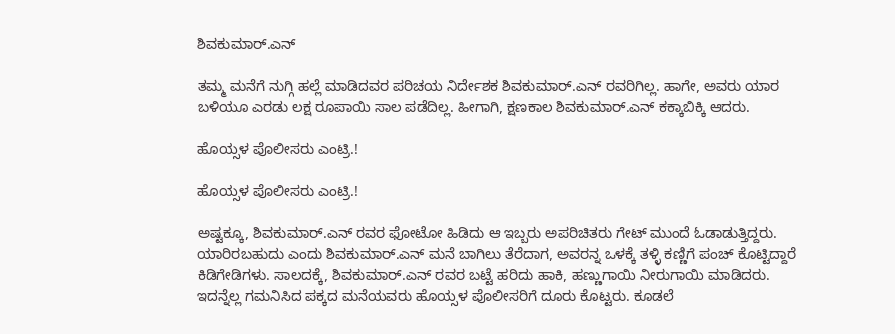ಶಿವಕುಮಾರ್.ಎನ್

ತಮ್ಮ ಮನೆಗೆ ನುಗ್ಗಿ ಹಲ್ಲೆ ಮಾಡಿದವರ ಪರಿಚಯ ನಿರ್ದೇಶಕ ಶಿವಕುಮಾರ್.ಎನ್ ರವರಿಗಿಲ್ಲ. ಹಾಗೇ, ಅವರು ಯಾರ ಬಳಿಯೂ ಎರಡು ಲಕ್ಷ ರೂಪಾಯಿ ಸಾಲ ಪಡೆದಿಲ್ಲ. ಹೀಗಾಗಿ, ಕ್ಷಣಕಾಲ ಶಿವಕುಮಾರ್.ಎನ್ ಕಕ್ಕಾಬಿಕ್ಕಿ ಆದರು.

ಹೊಯ್ಸಳ ಪೊಲೀಸರು ಎಂಟ್ರಿ.!

ಹೊಯ್ಸಳ ಪೊಲೀಸರು ಎಂಟ್ರಿ.!

ಅಷ್ಟಕ್ಕೂ, ಶಿವಕುಮಾರ್.ಎನ್ ರವರ ಫೋಟೋ ಹಿಡಿದು ಆ ಇಬ್ಬರು ಅಪರಿಚಿತರು ಗೇಟ್ ಮುಂದೆ ಓಡಾಡುತ್ತಿದ್ದರು. ಯಾರಿರಬಹುದು ಎಂದು ಶಿವಕುಮಾರ್.ಎನ್ ಮನೆ ಬಾಗಿಲು ತೆರೆದಾಗ, ಅವರನ್ನ ಒಳಕ್ಕೆ ತಳ್ಳಿ ಕಣ್ಣಿಗೆ ಪಂಚ್ ಕೊಟ್ಟಿದ್ದಾರೆ ಕಿಡಿಗೇಡಿಗಳು. ಸಾಲದಕ್ಕೆ, ಶಿವಕುಮಾರ್.ಎನ್ ರವರ ಬಟ್ಟೆ ಹರಿದು ಹಾಕಿ, ಹಣ್ಣುಗಾಯಿ ನೀರುಗಾಯಿ ಮಾಡಿದರು. ಇದನ್ನೆಲ್ಲ ಗಮನಿಸಿದ ಪಕ್ಕದ ಮನೆಯವರು ಹೊಯ್ಸಳ ಪೊಲೀಸರಿಗೆ ದೂರು ಕೊಟ್ಟರು. ಕೂಡಲೆ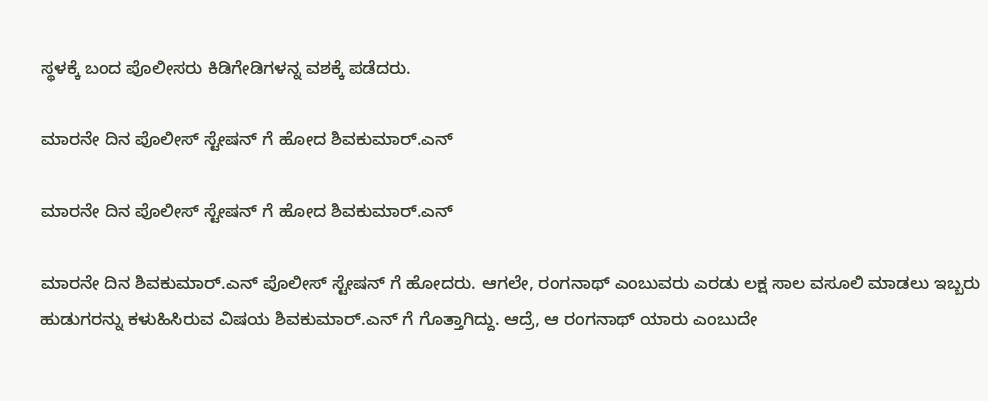ಸ್ಥಳಕ್ಕೆ ಬಂದ ಪೊಲೀಸರು ಕಿಡಿಗೇಡಿಗಳನ್ನ ವಶಕ್ಕೆ ಪಡೆದರು.

ಮಾರನೇ ದಿನ ಪೊಲೀಸ್ ಸ್ಟೇಷನ್ ಗೆ ಹೋದ ಶಿವಕುಮಾರ್.ಎನ್

ಮಾರನೇ ದಿನ ಪೊಲೀಸ್ ಸ್ಟೇಷನ್ ಗೆ ಹೋದ ಶಿವಕುಮಾರ್.ಎನ್

ಮಾರನೇ ದಿನ ಶಿವಕುಮಾರ್.ಎನ್ ಪೊಲೀಸ್ ಸ್ಟೇಷನ್ ಗೆ ಹೋದರು. ಆಗಲೇ, ರಂಗನಾಥ್ ಎಂಬುವರು ಎರಡು ಲಕ್ಷ ಸಾಲ ವಸೂಲಿ ಮಾಡಲು ಇಬ್ಬರು ಹುಡುಗರನ್ನು ಕಳುಹಿಸಿರುವ ವಿಷಯ ಶಿವಕುಮಾರ್.ಎನ್ ಗೆ ಗೊತ್ತಾಗಿದ್ದು. ಆದ್ರೆ, ಆ ರಂಗನಾಥ್ ಯಾರು ಎಂಬುದೇ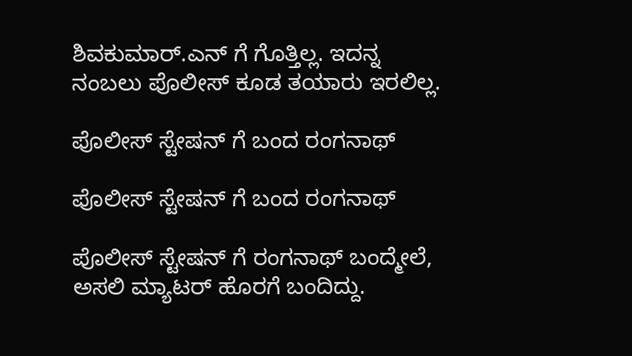ಶಿವಕುಮಾರ್.ಎನ್ ಗೆ ಗೊತ್ತಿಲ್ಲ. ಇದನ್ನ ನಂಬಲು ಪೊಲೀಸ್ ಕೂಡ ತಯಾರು ಇರಲಿಲ್ಲ.

ಪೊಲೀಸ್ ಸ್ಟೇಷನ್ ಗೆ ಬಂದ ರಂಗನಾಥ್

ಪೊಲೀಸ್ ಸ್ಟೇಷನ್ ಗೆ ಬಂದ ರಂಗನಾಥ್

ಪೊಲೀಸ್ ಸ್ಟೇಷನ್ ಗೆ ರಂಗನಾಥ್ ಬಂದ್ಮೇಲೆ, ಅಸಲಿ ಮ್ಯಾಟರ್ ಹೊರಗೆ ಬಂದಿದ್ದು.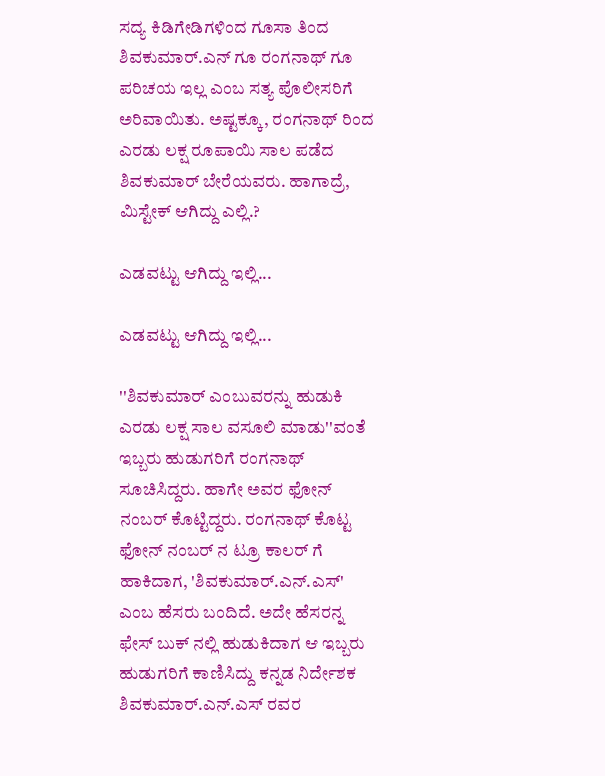ಸದ್ಯ ಕಿಡಿಗೇಡಿಗಳಿಂದ ಗೂಸಾ ತಿಂದ ಶಿವಕುಮಾರ್.ಎನ್ ಗೂ ರಂಗನಾಥ್ ಗೂ ಪರಿಚಯ ಇಲ್ಲ ಎಂಬ ಸತ್ಯ ಪೊಲೀಸರಿಗೆ ಅರಿವಾಯಿತು. ಅಷ್ಟಕ್ಕೂ, ರಂಗನಾಥ್ ರಿಂದ ಎರಡು ಲಕ್ಷ ರೂಪಾಯಿ ಸಾಲ ಪಡೆದ ಶಿವಕುಮಾರ್ ಬೇರೆಯವರು. ಹಾಗಾದ್ರೆ, ಮಿಸ್ಟೇಕ್ ಆಗಿದ್ದು ಎಲ್ಲಿ.?

ಎಡವಟ್ಟು ಆಗಿದ್ದು ಇಲ್ಲಿ...

ಎಡವಟ್ಟು ಆಗಿದ್ದು ಇಲ್ಲಿ...

''ಶಿವಕುಮಾರ್ ಎಂಬುವರನ್ನು ಹುಡುಕಿ ಎರಡು ಲಕ್ಷ ಸಾಲ ವಸೂಲಿ ಮಾಡು''ವಂತೆ ಇಬ್ಬರು ಹುಡುಗರಿಗೆ ರಂಗನಾಥ್ ಸೂಚಿಸಿದ್ದರು. ಹಾಗೇ ಅವರ ಫೋನ್ ನಂಬರ್ ಕೊಟ್ಟಿದ್ದರು. ರಂಗನಾಥ್ ಕೊಟ್ಟ ಫೋನ್ ನಂಬರ್ ನ ಟ್ರೂ ಕಾಲರ್ ಗೆ ಹಾಕಿದಾಗ, 'ಶಿವಕುಮಾರ್.ಎನ್.ಎಸ್' ಎಂಬ ಹೆಸರು ಬಂದಿದೆ. ಅದೇ ಹೆಸರನ್ನ ಫೇಸ್ ಬುಕ್ ನಲ್ಲಿ ಹುಡುಕಿದಾಗ ಆ ಇಬ್ಬರು ಹುಡುಗರಿಗೆ ಕಾಣಿಸಿದ್ದು ಕನ್ನಡ ನಿರ್ದೇಶಕ ಶಿವಕುಮಾರ್.ಎನ್.ಎಸ್ ರವರ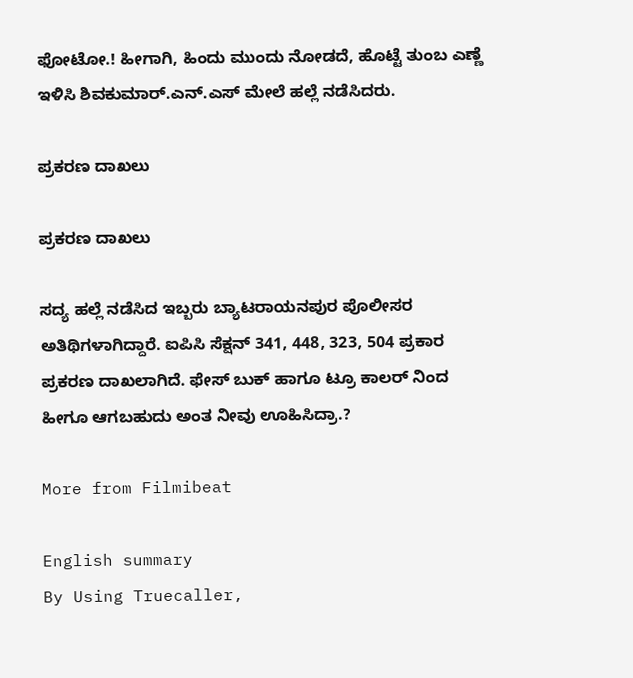ಫೋಟೋ.! ಹೀಗಾಗಿ, ಹಿಂದು ಮುಂದು ನೋಡದೆ, ಹೊಟ್ಟೆ ತುಂಬ ಎಣ್ಣೆ ಇಳಿಸಿ ಶಿವಕುಮಾರ್.ಎನ್.ಎಸ್ ಮೇಲೆ ಹಲ್ಲೆ ನಡೆಸಿದರು.

ಪ್ರಕರಣ ದಾಖಲು

ಪ್ರಕರಣ ದಾಖಲು

ಸದ್ಯ ಹಲ್ಲೆ ನಡೆಸಿದ ಇಬ್ಬರು ಬ್ಯಾಟರಾಯನಪುರ ಪೊಲೀಸರ ಅತಿಥಿಗಳಾಗಿದ್ದಾರೆ. ಐಪಿಸಿ ಸೆಕ್ಷನ್ 341, 448, 323, 504 ಪ್ರಕಾರ ಪ್ರಕರಣ ದಾಖಲಾಗಿದೆ. ಫೇಸ್ ಬುಕ್ ಹಾಗೂ ಟ್ರೂ ಕಾಲರ್ ನಿಂದ ಹೀಗೂ ಆಗಬಹುದು ಅಂತ ನೀವು ಊಹಿಸಿದ್ರಾ.?

More from Filmibeat

English summary
By Using Truecaller,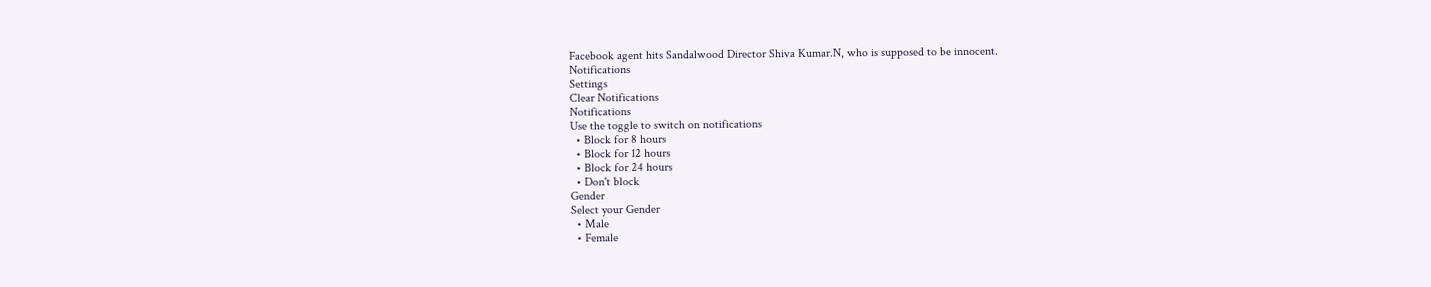Facebook agent hits Sandalwood Director Shiva Kumar.N, who is supposed to be innocent.
Notifications
Settings
Clear Notifications
Notifications
Use the toggle to switch on notifications
  • Block for 8 hours
  • Block for 12 hours
  • Block for 24 hours
  • Don't block
Gender
Select your Gender
  • Male
  • Female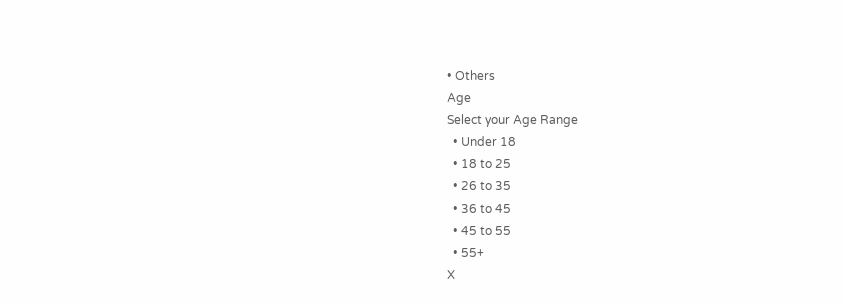• Others
Age
Select your Age Range
  • Under 18
  • 18 to 25
  • 26 to 35
  • 36 to 45
  • 45 to 55
  • 55+
X